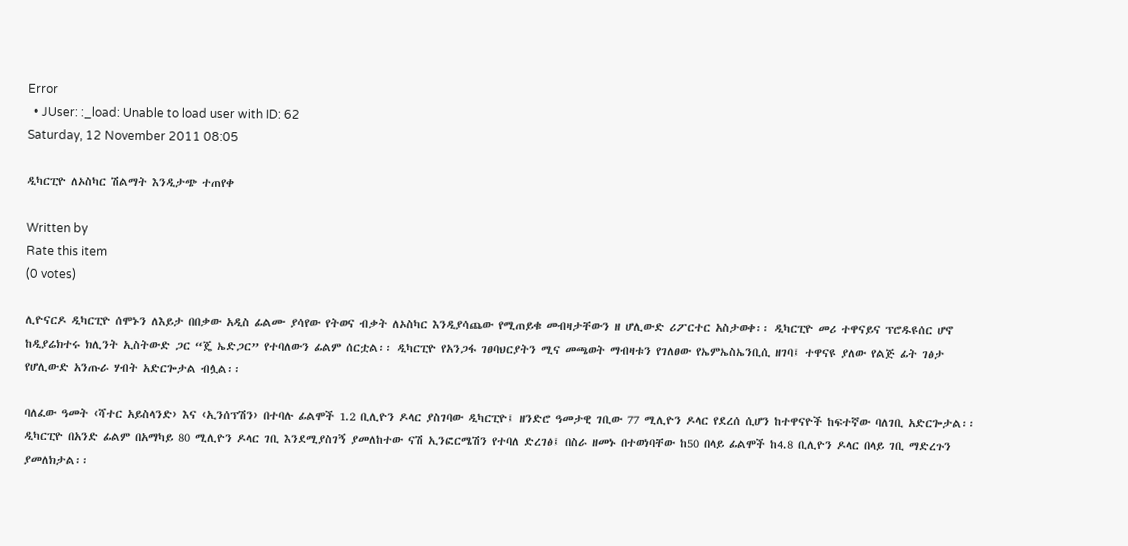Error
  • JUser: :_load: Unable to load user with ID: 62
Saturday, 12 November 2011 08:05

ዲካርፒዮ ለኦስካር ሽልማት እንዲታጭ ተጠየቀ

Written by
Rate this item
(0 votes)

ሊዮናርዶ ዲካርፒዮ ሰሞኑን ለእይታ በበቃው አዲስ ፊልሙ ያሳየው የትወና ብቃት ለኦስካር እንዲያሳጨው የሚጠይቁ መብዛታቸውን ዘ ሆሊውድ ሪፖርተር አስታወቀ፡፡ ዲካርፒዮ መሪ ተዋናይና ፕሮዱዩሰር ሆኖ ከዲያሬክተሩ ክሊንት ኢስትውድ ጋር “ጄ ኤድጋር” የተባለውን ፊልም ሰርቷል፡፡ ዲካርፒዮ የአንጋፋ ገፀባህርያትን ሚና መጫወት ማብዛቱን የገለፀው የኤምኤስኤንቢሲ ዘገባ፤ ተዋናዩ ያለው የልጅ ፊት ገፅታ የሆሊውድ አንጡራ ሃብት አድርጐታል ብሏል፡፡

ባለፈው ዓመት ‹ሻተር አይስላንድ› እና ‹ኢንሰፕሽን› በተባሉ ፊልሞች 1.2 ቢሊዮን ዶላር ያስገባው ዲካርፒዮ፤ ዘንድሮ ዓመታዊ ገቢው 77 ሚሊዮን ዶላር የደረሰ ሲሆን ከተዋናዮች ከፍተኛው ባለገቢ አድርጐታል፡፡ ዲካርፒዮ በአንድ ፊልም በአማካይ 80 ሚሊዮን ዶላር ገቢ እንደሚያስገኝ ያመለከተው ናሽ ኢንፎርሜሽን የተባለ ድረገፅ፤ በስራ ዘመኑ በተወነባቸው ከ50 በላይ ፊልሞች ከ4.8 ቢሊዮን ዶላር በላይ ገቢ ማድረጉን ያመለክታል፡፡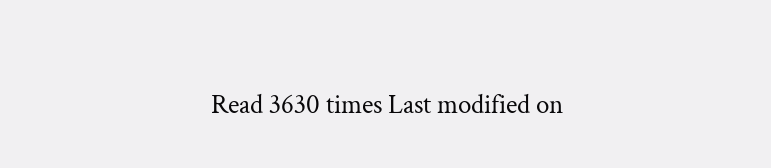Read 3630 times Last modified on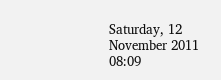Saturday, 12 November 2011 08:09